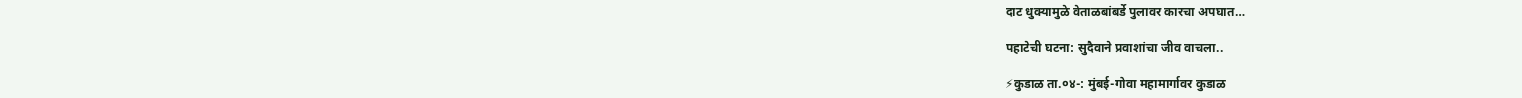दाट धुक्यामुळे वेताळबांबर्डे पुलावर कारचा अपघात…

पहाटेची घटना: सुदैवाने प्रवाशांचा जीव वाचला..

⚡कुडाळ ता.०४-: मुंबई-गोवा महामार्गावर कुडाळ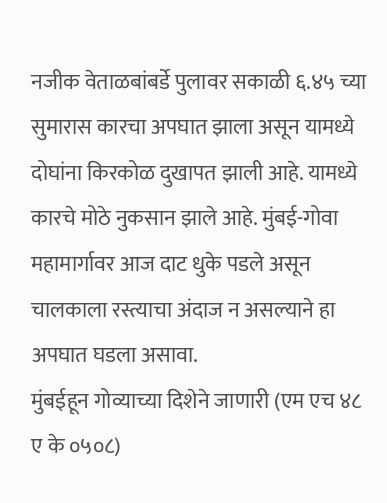नजीक वेताळबांबर्डे पुलावर सकाळी ६.४५ च्या सुमारास कारचा अपघात झाला असून यामध्ये दोघांना किरकोळ दुखापत झाली आहे. यामध्ये कारचे मोठे नुकसान झाले आहे. मुंबई-गोवा महामार्गावर आज दाट धुके पडले असून चालकाला रस्त्याचा अंदाज न असल्याने हा अपघात घडला असावा.
मुंबईहून गोव्याच्या दिशेने जाणारी (एम एच ४८ ए के ०५०८)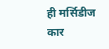ही मर्सिडीज कार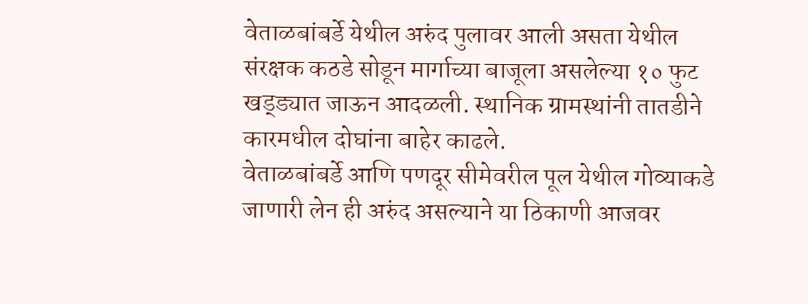वेताळबांबर्डे येथील अरुंद पुलावर आली असता येथील संरक्षक कठडे सोडून मार्गाच्या बाजूला असलेल्या १० फुट खड्ड्यात जाऊन आदळली. स्थानिक ग्रामस्थांनी तातडीने कारमधील दोघांना बाहेर काढले.
वेताळबांबर्डे आणि पणदूर सीमेवरील पूल येथील गोव्याकडे जाणारी लेन ही अरुंद असल्याने या ठिकाणी आजवर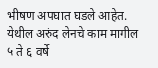भीषण अपघात घडले आहेत. येथील अरुंद लेनचे काम मागील ५ ते ६ वर्षे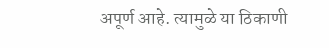अपूर्ण आहे. त्यामुळे या ठिकाणी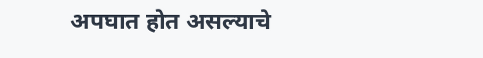अपघात होत असल्याचे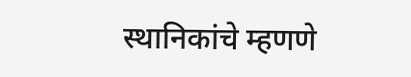स्थानिकांचे म्हणणे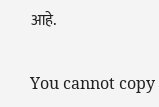आहे.

You cannot copy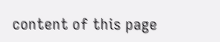content of this page